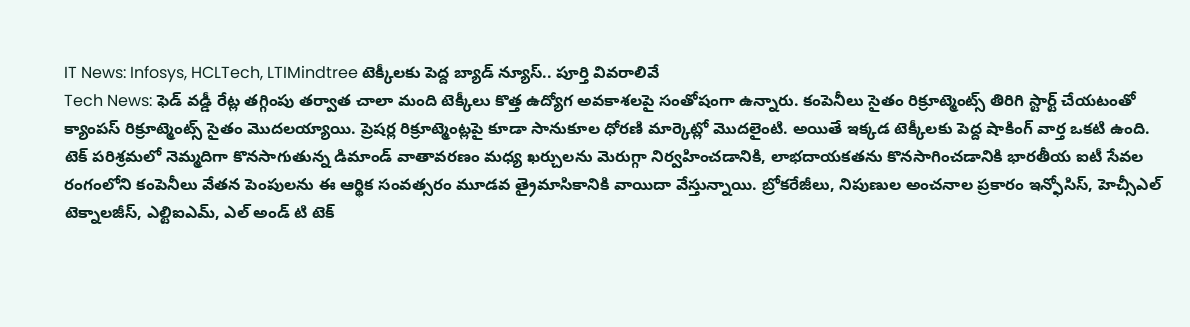IT News: Infosys, HCLTech, LTIMindtree టెక్కీలకు పెద్ద బ్యాడ్ న్యూస్.. పూర్తి వివరాలివే
Tech News: ఫెడ్ వడ్డీ రేట్ల తగ్గింపు తర్వాత చాలా మంది టెక్కీలు కొత్త ఉద్యోగ అవకాశలపై సంతోషంగా ఉన్నారు. కంపెనీలు సైతం రిక్రూట్మెంట్స్ తిరిగి స్టార్ట్ చేయటంతో క్యాంపస్ రిక్రూట్మెంట్స్ సైతం మెుదలయ్యాయి. ప్రెషర్ల రిక్రూట్మెంట్లపై కూడా సానుకూల ధోరణి మార్కెట్లో మెుదలైంటి. అయితే ఇక్కడ టెక్కీలకు పెద్ద షాకింగ్ వార్త ఒకటి ఉంది.
టెక్ పరిశ్రమలో నెమ్మదిగా కొనసాగుతున్న డిమాండ్ వాతావరణం మధ్య ఖర్చులను మెరుగ్గా నిర్వహించడానికి, లాభదాయకతను కొనసాగించడానికి భారతీయ ఐటీ సేవల రంగంలోని కంపెనీలు వేతన పెంపులను ఈ ఆర్థిక సంవత్సరం మూడవ త్రైమాసికానికి వాయిదా వేస్తున్నాయి. బ్రోకరేజీలు, నిపుణుల అంచనాల ప్రకారం ఇన్ఫోసిస్, హెచ్సీఎల్ టెక్నాలజీస్, ఎల్టిఐఎమ్, ఎల్ అండ్ టి టెక్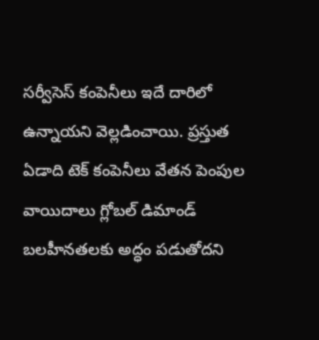సర్వీసెస్ కంపెనీలు ఇదే దారిలో ఉన్నాయని వెల్లడించాయి. ప్రస్తుత ఏడాది టెక్ కంపెనీలు వేతన పెంపుల వాయిదాలు గ్లోబల్ డిమాండ్ బలహీనతలకు అద్ధం పడుతోదని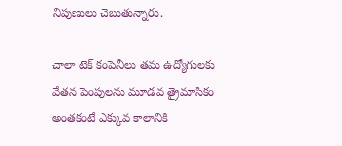నిపుణులు చెబుతున్నారు.

చాలా టెక్ కంపెనీలు తమ ఉద్యోగులకు వేతన పెంపులను మూడవ త్రైమాసికం అంతకంటే ఎక్కువ కాలానికి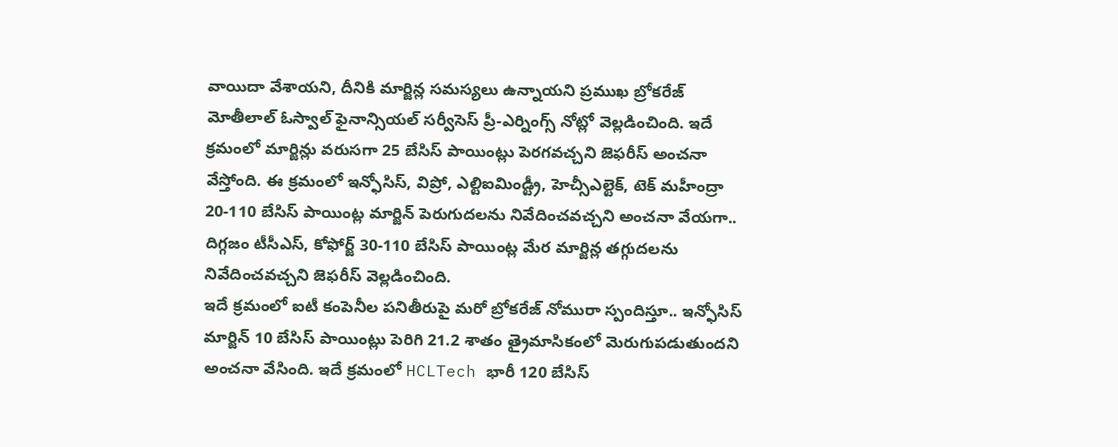వాయిదా వేశాయని, దీనికి మార్జిన్ల సమస్యలు ఉన్నాయని ప్రముఖ బ్రోకరేజ్ మోతీలాల్ ఓస్వాల్ ఫైనాన్సియల్ సర్వీసెస్ ప్రీ-ఎర్నింగ్స్ నోట్లో వెల్లడించింది. ఇదే క్రమంలో మార్జిన్లు వరుసగా 25 బేసిస్ పాయింట్లు పెరగవచ్చని జెఫరీస్ అంచనా వేస్తోంది. ఈ క్రమంలో ఇన్ఫోసిస్, విప్రో, ఎల్టిఐమిండ్ట్రీ, హెచ్సీఎల్టెక్, టెక్ మహీంద్రా 20-110 బేసిస్ పాయింట్ల మార్జిన్ పెరుగుదలను నివేదించవచ్చని అంచనా వేయగా.. దిగ్గజం టీసీఎస్, కోఫోర్జ్ 30-110 బేసిస్ పాయింట్ల మేర మార్జిన్ల తగ్గుదలను నివేదించవచ్చని జెఫరీస్ వెల్లడించింది.
ఇదే క్రమంలో ఐటీ కంపెనీల పనితీరుపై మరో బ్రోకరేజ్ నోమురా స్పందిస్తూ.. ఇన్ఫోసిస్ మార్జిన్ 10 బేసిస్ పాయింట్లు పెరిగి 21.2 శాతం త్రైమాసికంలో మెరుగుపడుతుందని అంచనా వేసింది. ఇదే క్రమంలో HCLTech భారీ 120 బేసిస్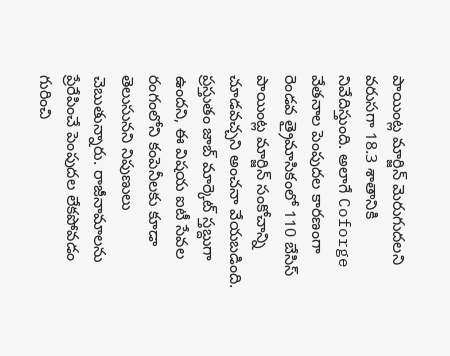పాయింట్ల మార్జిన్ మెరుగుదలని వరుసగా 18.3 శాతానికి నివేదిస్తుంది. అలాగే Coforge వేతనాల పెంపుదల కారణంగా రెండవ త్రైమాసికంలో 110 బేసిస్ పాయింట్ల మార్జిన్ సంకోచాన్ని చూడవచ్చని అంచనా వేయబడింది.
ప్రస్తుతం జాబ్ మార్కెట్ స్తబ్దుగా ఉందని, ఈ విషయ ఐటీ సేవల రంగంలోని కంపెనీలకు కూడా తెలుసునని నిపుణులు చెబుతున్నారు. రాజీనామాలను ప్రేరేపించే పెంపుదల లేకపోవడం గురించి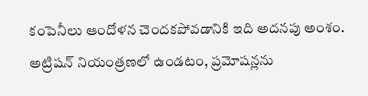కంపెనీలు ఆందోళన చెందకపోవడానికి ఇది అదనపు అంశం. అట్రిషన్ నియంత్రణలో ఉండటం, ప్రమోషన్లను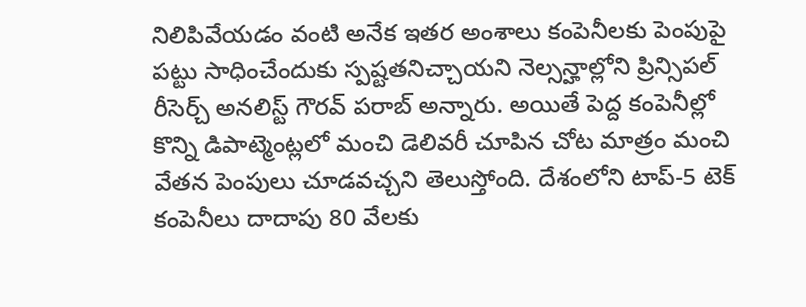నిలిపివేయడం వంటి అనేక ఇతర అంశాలు కంపెనీలకు పెంపుపై పట్టు సాధించేందుకు స్పష్టతనిచ్చాయని నెల్సన్హాల్లోని ప్రిన్సిపల్ రీసెర్చ్ అనలిస్ట్ గౌరవ్ పరాబ్ అన్నారు. అయితే పెద్ద కంపెనీల్లో కొన్ని డిపాట్మెంట్లలో మంచి డెలివరీ చూపిన చోట మాత్రం మంచి వేతన పెంపులు చూడవచ్చని తెలుస్తోంది. దేశంలోని టాప్-5 టెక్ కంపెనీలు దాదాపు 80 వేలకు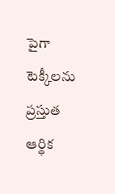పైగా టెక్కీలను ప్రస్తుత ఆర్థిక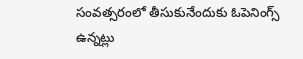సంవత్సరంలో తీసుకునేందుకు ఓపెనింగ్స్ ఉన్నట్లు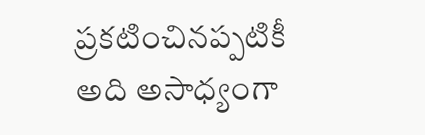ప్రకటించినప్పటికీ అది అసాధ్యంగా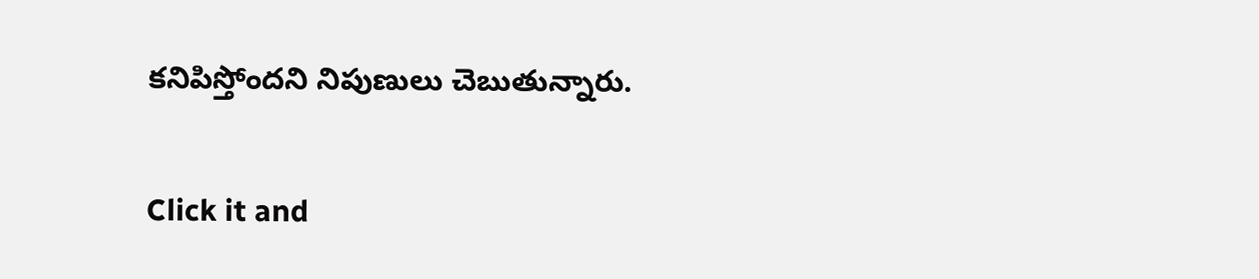కనిపిస్తోందని నిపుణులు చెబుతున్నారు.


Click it and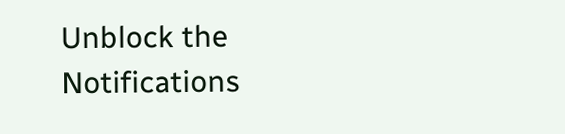Unblock the Notifications